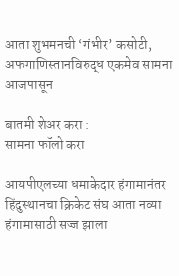आता शुभमनची ‘गंभीर’ कसोटी, अफगाणिस्तानविरुद्ध एकमेव सामना आजपासून

बातमी शेअर करा :
सामना फॉलो करा

आयपीएलच्या धमाकेदार हंगामानंतर हिंदुस्थानचा क्रिकेट संघ आता नव्या हंगामासाठी सज्ज झाला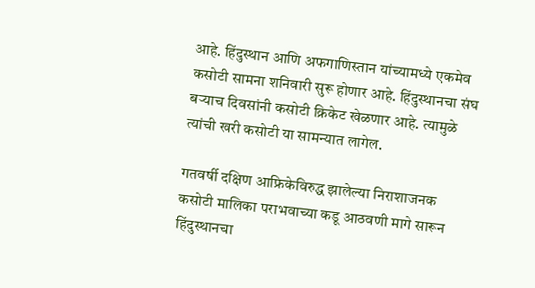आहे. हिंदुस्थान आणि अफगाणिस्तान यांच्यामध्ये एकमेव कसोटी सामना शनिवारी सुरू होणार आहे. हिंदुस्थानचा संघ बऱ्याच दिवसांनी कसोटी क्रिकेट खेळणार आहे. त्यामुळे त्यांची खरी कसोटी या सामन्यात लागेल.

गतवर्षी दक्षिण आफ्रिकेविरुद्ध झालेल्या निराशाजनक कसोटी मालिका पराभवाच्या कडू आठवणी मागे सारून हिंदुस्थानचा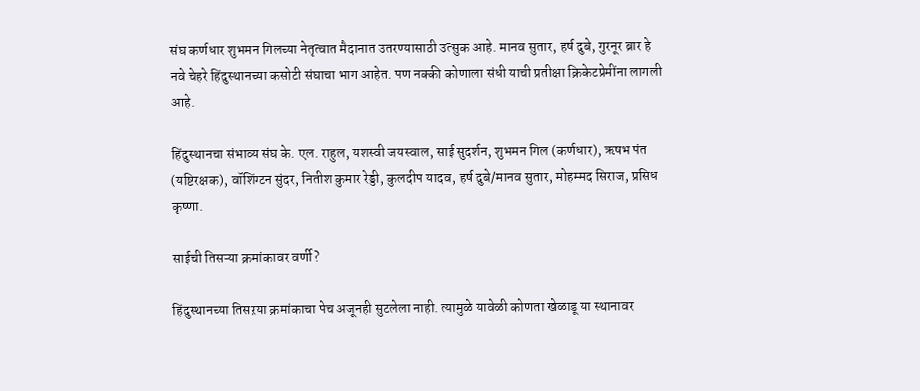संघ कर्णधार शुभमन गिलच्या नेतृत्वात मैदानात उतरण्यासाठी उत्सुक आहे. मानव सुतार, हर्ष दुबे, गुरनूर ब्रार हे नवे चेहरे हिंदुस्थानच्या कसोटी संघाचा भाग आहेत. पण नक्की कोणाला संधी याची प्रतीक्षा क्रिकेटप्रेमींना लागली आहे.

हिंदुस्थानचा संभाव्य संघ के. एल. राहुल, यशस्वी जयस्वाल, साई सुदर्शन, शुभमन गिल (कर्णधार), ऋषभ पंत (यष्टिरक्षक), वॉशिंग्टन सुंदर, नितीश कुमार रेड्डी, कुलदीप यादव, हर्ष दुबे/मानव सुतार, मोहम्मद सिराज, प्रसिध कृष्णा.

साईची तिसऱ्या क्रमांकावर वर्णी?

हिंदुस्थानच्या तिसऱया क्रमांकाचा पेच अजूनही सुटलेला नाही. त्यामुळे यावेळी कोणता खेळाडू या स्थानावर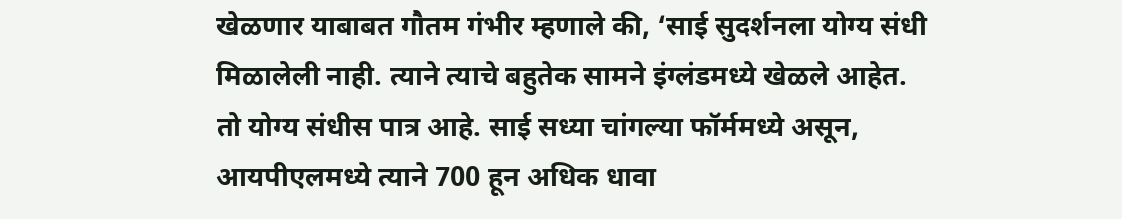खेळणार याबाबत गौतम गंभीर म्हणाले की, ‘साई सुदर्शनला योग्य संधी मिळालेली नाही. त्याने त्याचे बहुतेक सामने इंग्लंडमध्ये खेळले आहेत. तो योग्य संधीस पात्र आहे. साई सध्या चांगल्या फॉर्ममध्ये असून, आयपीएलमध्ये त्याने 700 हून अधिक धावा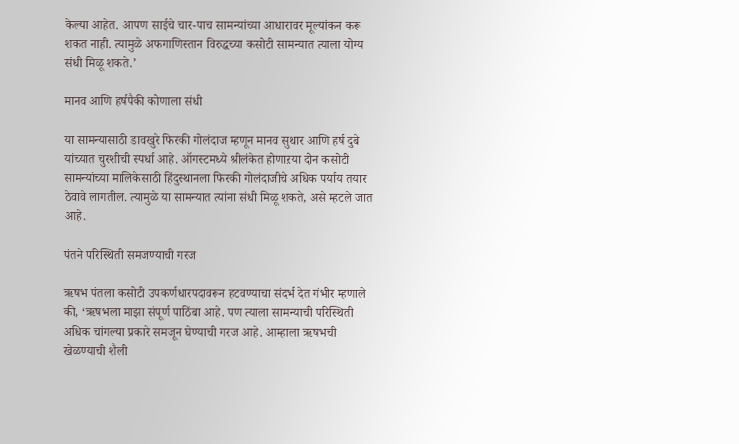केल्या आहेत. आपण साईचे चार-पाच सामन्यांच्या आधारावर मूल्यांकन करू शकत नाही. त्यामुळे अफगाणिस्तान विरुद्धच्या कसोटी सामन्यात त्याला योग्य संधी मिळू शकते.’

मानव आणि हर्षपैकी कोणाला संधी

या सामन्यासाठी डावखुरे फिरकी गोलंदाज म्हणून मानव सुथार आणि हर्ष दुबे यांच्यात चुरशीची स्पर्धा आहे. ऑगस्टमध्ये श्रीलंकेत होणाऱया दोन कसोटी सामन्यांच्या मालिकेसाठी हिंदुस्थानला फिरकी गोलंदाजीचे अधिक पर्याय तयार ठेवावे लागतील. त्यामुळे या सामन्यात त्यांना संधी मिळू शकते, असे म्हटले जात आहे.

पंतने परिस्थिती समजण्याची गरज

ऋषभ पंतला कसोटी उपकर्णधारपदावरून हटवण्याचा संदर्भ देत गंभीर म्हणाले की, ‘ऋषभला माझा संपूर्ण पाठिंबा आहे. पण त्याला सामन्याची परिस्थिती अधिक चांगल्या प्रकारे समजून घेण्याची गरज आहे. आम्हाला ऋषभची खेळण्याची शैली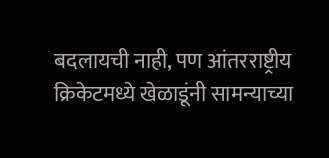बदलायची नाही, पण आंतरराष्ट्रीय क्रिकेटमध्ये खेळाडूंनी सामन्याच्या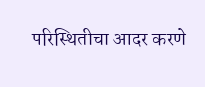परिस्थितीचा आदर करणे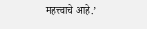महत्त्वाचे आहे.’